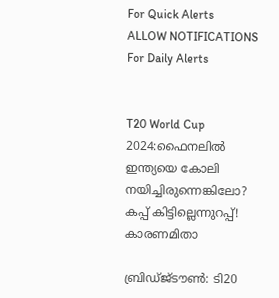For Quick Alerts
ALLOW NOTIFICATIONS
For Daily Alerts


T20 World Cup 2024:ഫൈനലില്‍ ഇന്ത്യയെ കോലി നയിച്ചിരുന്നെങ്കിലോ? കപ്പ് കിട്ടില്ലെന്നുറപ്പ്! കാരണമിതാ

ബ്രിഡ്ജ്ടൗണ്‍: ടി20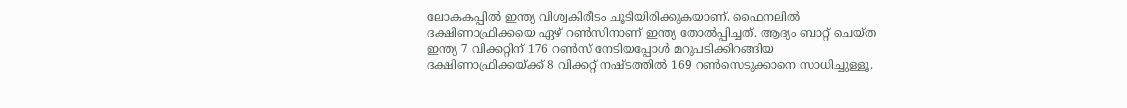ലോകകപ്പില്‍ ഇന്ത്യ വിശ്വകിരീടം ചൂടിയിരിക്കുകയാണ്. ഫൈനലില്‍ ദക്ഷിണാഫ്രിക്കയെ ഏഴ് റണ്‍സിനാണ് ഇന്ത്യ തോല്‍പ്പിച്ചത്. ആദ്യം ബാറ്റ് ചെയ്ത ഇന്ത്യ 7 വിക്കറ്റിന് 176 റണ്‍സ് നേടിയപ്പോള്‍ മറുപടിക്കിറങ്ങിയ ദക്ഷിണാഫ്രിക്കയ്ക്ക് 8 വിക്കറ്റ് നഷ്ടത്തില്‍ 169 റണ്‍സെടുക്കാനെ സാധിച്ചുള്ളൂ.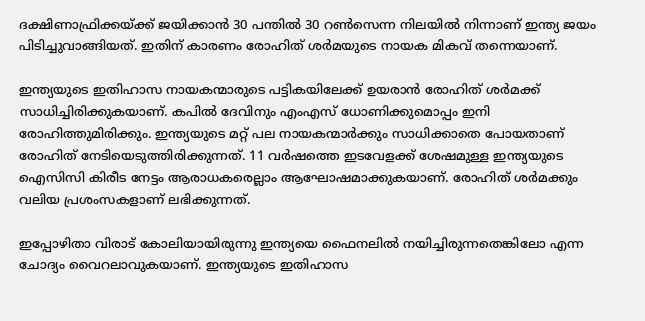ദക്ഷിണാഫ്രിക്കയ്ക്ക് ജയിക്കാന്‍ 30 പന്തില്‍ 30 റണ്‍സെന്ന നിലയില്‍ നിന്നാണ് ഇന്ത്യ ജയം പിടിച്ചുവാങ്ങിയത്. ഇതിന് കാരണം രോഹിത് ശര്‍മയുടെ നായക മികവ് തന്നെയാണ്.

ഇന്ത്യയുടെ ഇതിഹാസ നായകന്മാരുടെ പട്ടികയിലേക്ക് ഉയരാന്‍ രോഹിത് ശര്‍മക്ക് സാധിച്ചിരിക്കുകയാണ്. കപില്‍ ദേവിനും എംഎസ് ധോണിക്കുമൊപ്പം ഇനി രോഹിത്തുമിരിക്കും. ഇന്ത്യയുടെ മറ്റ് പല നായകന്മാര്‍ക്കും സാധിക്കാതെ പോയതാണ് രോഹിത് നേടിയെടുത്തിരിക്കുന്നത്. 11 വര്‍ഷത്തെ ഇടവേളക്ക് ശേഷമുള്ള ഇന്ത്യയുടെ ഐസിസി കിരീട നേട്ടം ആരാധകരെല്ലാം ആഘോഷമാക്കുകയാണ്. രോഹിത് ശര്‍മക്കും വലിയ പ്രശംസകളാണ് ലഭിക്കുന്നത്.

ഇപ്പോഴിതാ വിരാട് കോലിയായിരുന്നു ഇന്ത്യയെ ഫൈനലില്‍ നയിച്ചിരുന്നതെങ്കിലോ എന്ന ചോദ്യം വൈറലാവുകയാണ്. ഇന്ത്യയുടെ ഇതിഹാസ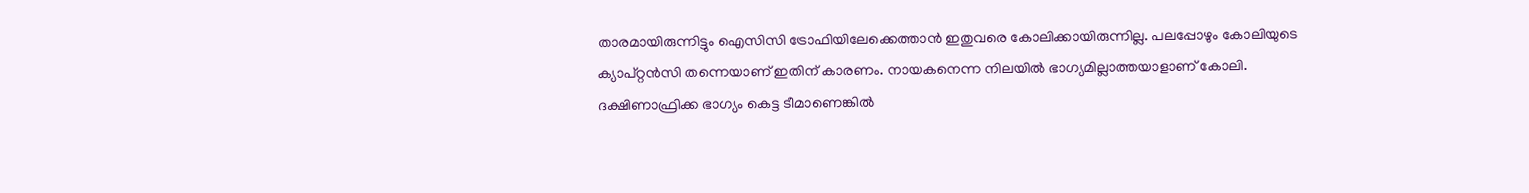താരമായിരുന്നിട്ടും ഐസിസി ട്രോഫിയിലേക്കെത്താന്‍ ഇതുവരെ കോലിക്കായിരുന്നില്ല. പലപ്പോഴും കോലിയുടെ ക്യാപ്റ്റന്‍സി തന്നെയാണ് ഇതിന് കാരണം. നായകനെന്ന നിലയില്‍ ഭാഗ്യമില്ലാത്തയാളാണ് കോലി. ദക്ഷിണാഫ്രിക്ക ഭാഗ്യം കെട്ട ടീമാണെങ്കില്‍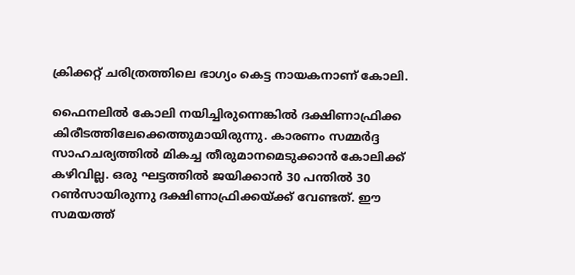ക്രിക്കറ്റ് ചരിത്രത്തിലെ ഭാഗ്യം കെട്ട നായകനാണ് കോലി.

ഫൈനലില്‍ കോലി നയിച്ചിരുന്നെങ്കില്‍ ദക്ഷിണാഫ്രിക്ക കിരീടത്തിലേക്കെത്തുമായിരുന്നു. കാരണം സമ്മര്‍ദ്ദ സാഹചര്യത്തില്‍ മികച്ച തീരുമാനമെടുക്കാന്‍ കോലിക്ക് കഴിവില്ല. ഒരു ഘട്ടത്തില്‍ ജയിക്കാന്‍ 30 പന്തില്‍ 30 റണ്‍സായിരുന്നു ദക്ഷിണാഫ്രിക്കയ്ക്ക് വേണ്ടത്. ഈ സമയത്ത്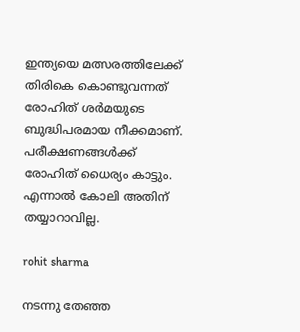ഇന്ത്യയെ മത്സരത്തിലേക്ക് തിരികെ കൊണ്ടുവന്നത് രോഹിത് ശര്‍മയുടെ ബുദ്ധിപരമായ നീക്കമാണ്. പരീക്ഷണങ്ങള്‍ക്ക് രോഹിത് ധൈര്യം കാട്ടും. എന്നാല്‍ കോലി അതിന് തയ്യാറാവില്ല.

rohit sharma

നടന്നു തേഞ്ഞ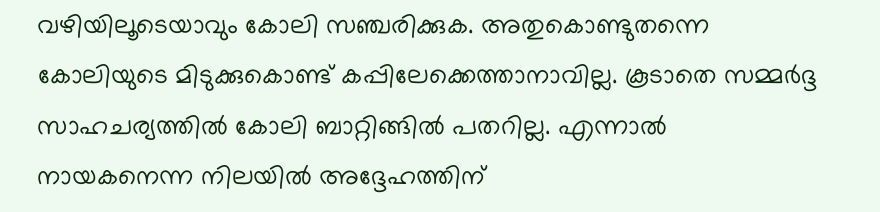വഴിയിലൂടെയാവും കോലി സഞ്ചരിക്കുക. അതുകൊണ്ടുതന്നെ കോലിയുടെ മിടുക്കുകൊണ്ട് കപ്പിലേക്കെത്താനാവില്ല. കൂടാതെ സമ്മര്‍ദ്ദ സാഹചര്യത്തില്‍ കോലി ബാറ്റിങ്ങില്‍ പതറില്ല. എന്നാല്‍ നായകനെന്ന നിലയില്‍ അദ്ദേഹത്തിന്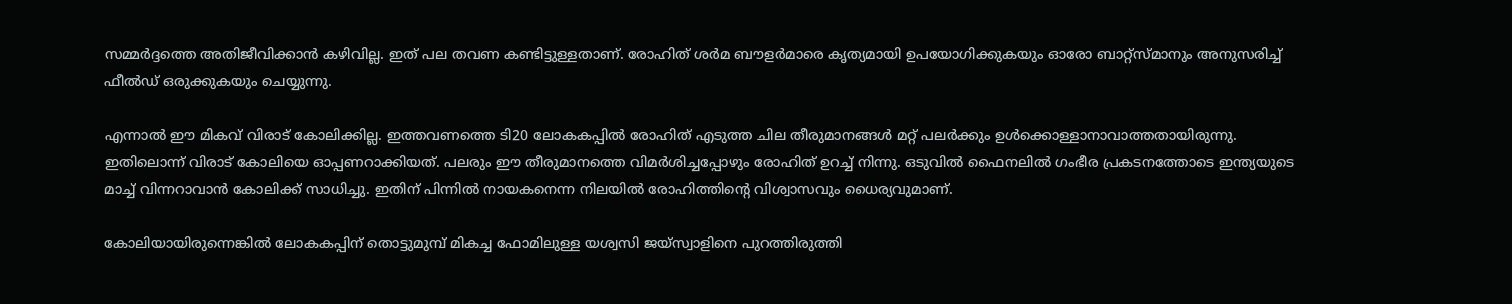സമ്മര്‍ദ്ദത്തെ അതിജീവിക്കാന്‍ കഴിവില്ല. ഇത് പല തവണ കണ്ടിട്ടുള്ളതാണ്. രോഹിത് ശര്‍മ ബൗളര്‍മാരെ കൃത്യമായി ഉപയോഗിക്കുകയും ഓരോ ബാറ്റ്‌സ്മാനും അനുസരിച്ച് ഫീല്‍ഡ് ഒരുക്കുകയും ചെയ്യുന്നു.

എന്നാല്‍ ഈ മികവ് വിരാട് കോലിക്കില്ല. ഇത്തവണത്തെ ടി20 ലോകകപ്പില്‍ രോഹിത് എടുത്ത ചില തീരുമാനങ്ങള്‍ മറ്റ് പലര്‍ക്കും ഉള്‍ക്കൊള്ളാനാവാത്തതായിരുന്നു. ഇതിലൊന്ന് വിരാട് കോലിയെ ഓപ്പണറാക്കിയത്. പലരും ഈ തീരുമാനത്തെ വിമര്‍ശിച്ചപ്പോഴും രോഹിത് ഉറച്ച് നിന്നു. ഒടുവില്‍ ഫൈനലില്‍ ഗംഭീര പ്രകടനത്തോടെ ഇന്ത്യയുടെ മാച്ച് വിന്നറാവാന്‍ കോലിക്ക് സാധിച്ചു. ഇതിന് പിന്നില്‍ നായകനെന്ന നിലയില്‍ രോഹിത്തിന്റെ വിശ്വാസവും ധൈര്യവുമാണ്.

കോലിയായിരുന്നെങ്കില്‍ ലോകകപ്പിന് തൊട്ടുമുമ്പ് മികച്ച ഫോമിലുള്ള യശ്വസി ജയ്‌സ്വാളിനെ പുറത്തിരുത്തി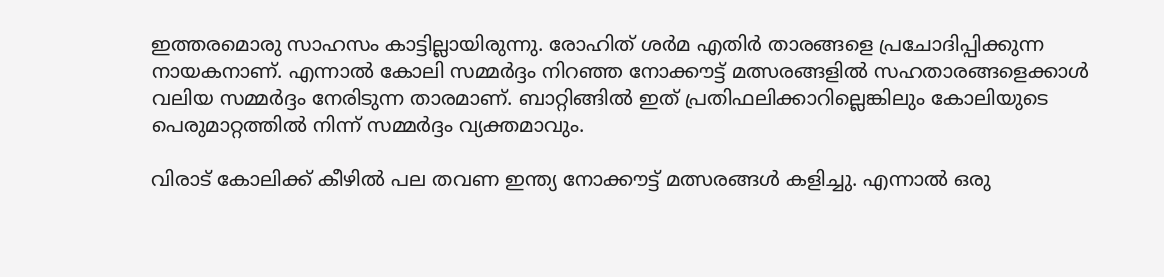ഇത്തരമൊരു സാഹസം കാട്ടില്ലായിരുന്നു. രോഹിത് ശര്‍മ എതിര്‍ താരങ്ങളെ പ്രചോദിപ്പിക്കുന്ന നായകനാണ്. എന്നാല്‍ കോലി സമ്മര്‍ദ്ദം നിറഞ്ഞ നോക്കൗട്ട് മത്സരങ്ങളില്‍ സഹതാരങ്ങളെക്കാള്‍ വലിയ സമ്മര്‍ദ്ദം നേരിടുന്ന താരമാണ്. ബാറ്റിങ്ങില്‍ ഇത് പ്രതിഫലിക്കാറില്ലെങ്കിലും കോലിയുടെ പെരുമാറ്റത്തില്‍ നിന്ന് സമ്മര്‍ദ്ദം വ്യക്തമാവും.

വിരാട് കോലിക്ക് കീഴില്‍ പല തവണ ഇന്ത്യ നോക്കൗട്ട് മത്സരങ്ങള്‍ കളിച്ചു. എന്നാല്‍ ഒരു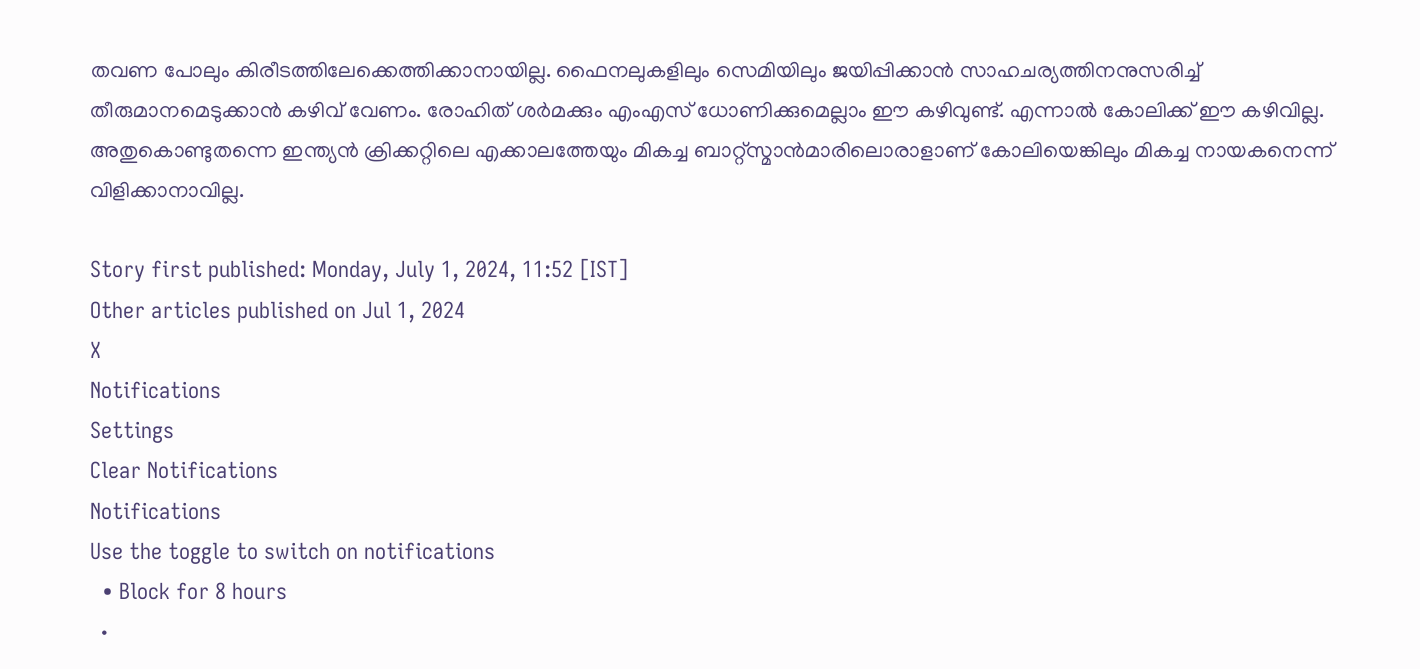തവണ പോലും കിരീടത്തിലേക്കെത്തിക്കാനായില്ല. ഫൈനലുകളിലും സെമിയിലും ജയിപ്പിക്കാന്‍ സാഹചര്യത്തിനനുസരിച്ച് തീരുമാനമെടുക്കാന്‍ കഴിവ് വേണം. രോഹിത് ശര്‍മക്കും എംഎസ് ധോണിക്കുമെല്ലാം ഈ കഴിവുണ്ട്. എന്നാല്‍ കോലിക്ക് ഈ കഴിവില്ല. അതുകൊണ്ടുതന്നെ ഇന്ത്യന്‍ ക്രിക്കറ്റിലെ എക്കാലത്തേയും മികച്ച ബാറ്റ്‌സ്മാന്‍മാരിലൊരാളാണ് കോലിയെങ്കിലും മികച്ച നായകനെന്ന് വിളിക്കാനാവില്ല.

Story first published: Monday, July 1, 2024, 11:52 [IST]
Other articles published on Jul 1, 2024
X
Notifications
Settings
Clear Notifications
Notifications
Use the toggle to switch on notifications
  • Block for 8 hours
  •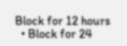Block for 12 hours
  • Block for 24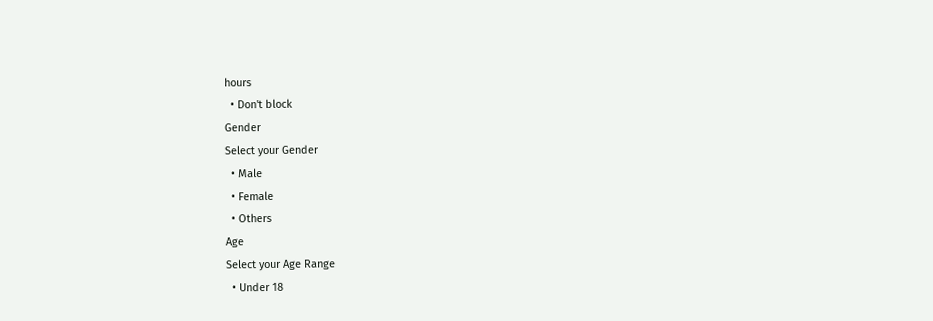hours
  • Don't block
Gender
Select your Gender
  • Male
  • Female
  • Others
Age
Select your Age Range
  • Under 18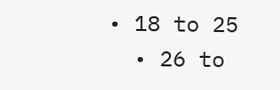• 18 to 25
  • 26 to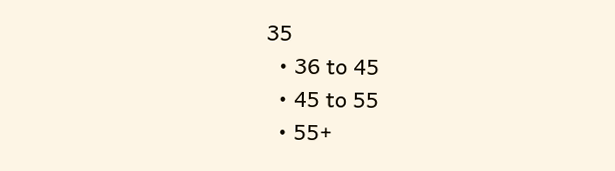35
  • 36 to 45
  • 45 to 55
  • 55+